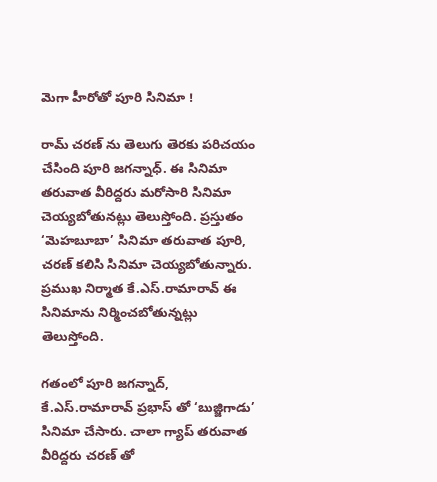మెగా హీరోతో పూరి సినిమా !

రామ్ చరణ్ ను తెలుగు తెరకు పరిచయం చేసింది పూరి జగన్నాధ్. ఈ సినిమా తరువాత వీరిద్దరు మరోసారి సినిమా చెయ్యబోతునట్లు తెలుస్తోంది. ప్రస్తుతం ‘మెహబూబా’ సినిమా తరువాత పూరి, చరణ్ కలిసి సినిమా చెయ్యబోతున్నారు. ప్రముఖ నిర్మాత కే.ఎస్.రామారావ్ ఈ సినిమాను నిర్మించబోతున్నట్లు తెలుస్తోంది.

గతంలో పూరి జగన్నాద్, కే.ఎస్.రామారావ్ ప్రభాస్ తో ‘బుజ్జిగాడు’ సినిమా చేసారు. చాలా గ్యాప్ తరువాత వీరిద్దరు చరణ్ తో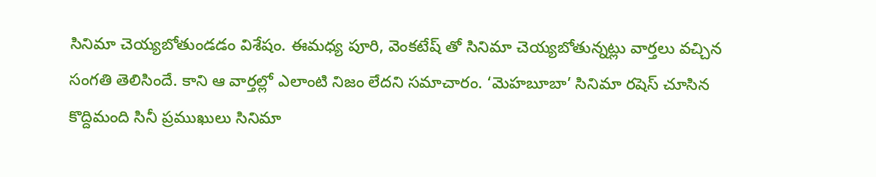సినిమా చెయ్యబోతుండడం విశేషం. ఈమధ్య పూరి, వెంకటేష్ తో సినిమా చెయ్యబోతున్నట్లు వార్తలు వచ్చిన సంగతి తెలిసిందే. కాని ఆ వార్తల్లో ఎలాంటి నిజం లేదని సమాచారం. ‘మెహబూబా’ సినిమా రషెస్ చూసిన కొద్దిమంది సినీ ప్రముఖులు సినిమా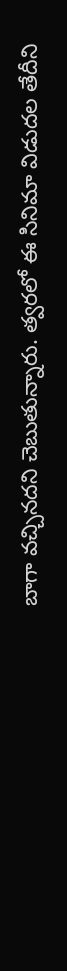బాగా వచ్చినదని చెబుతున్నారు. త్వరలో ఈ సినిమా విడుదల తేదీని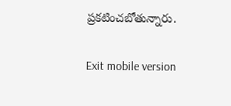ప్రకటించబోతున్నారు.

Exit mobile version